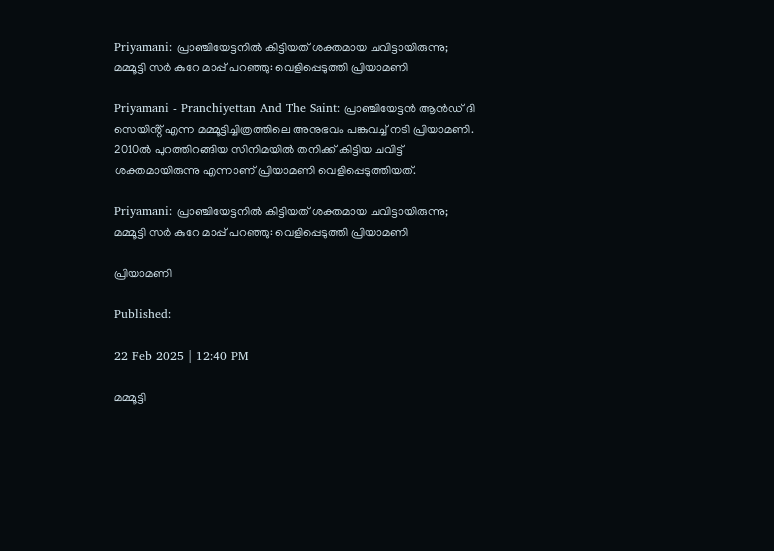Priyamani: പ്രാഞ്ചിയേട്ടനിൽ കിട്ടിയത് ശക്തമായ ചവിട്ടായിരുന്നു; മമ്മൂട്ടി സർ കുറേ മാപ്പ് പറഞ്ഞു: വെളിപ്പെടുത്തി പ്രിയാമണി

Priyamani - Pranchiyettan And The Saint: പ്രാഞ്ചിയേട്ടൻ ആൻഡ് ദി സെയിൻ്റ് എന്ന മമ്മൂട്ടിച്ചിത്രത്തിലെ അനുഭവം പങ്കുവച്ച് നടി പ്രിയാമണി. 2010ൽ പുറത്തിറങ്ങിയ സിനിമയിൽ തനിക്ക് കിട്ടിയ ചവിട്ട് ശക്തമായിരുന്നു എന്നാണ് പ്രിയാമണി വെളിപ്പെടുത്തിയത്.

Priyamani: പ്രാഞ്ചിയേട്ടനിൽ കിട്ടിയത് ശക്തമായ ചവിട്ടായിരുന്നു; മമ്മൂട്ടി സർ കുറേ മാപ്പ് പറഞ്ഞു: വെളിപ്പെടുത്തി പ്രിയാമണി

പ്രിയാമണി

Published:

22 Feb 2025 | 12:40 PM

മമ്മൂട്ടി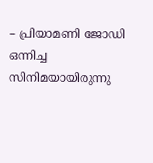– പ്രിയാമണി ജോഡി ഒന്നിച്ച സിനിമയായിരുന്നു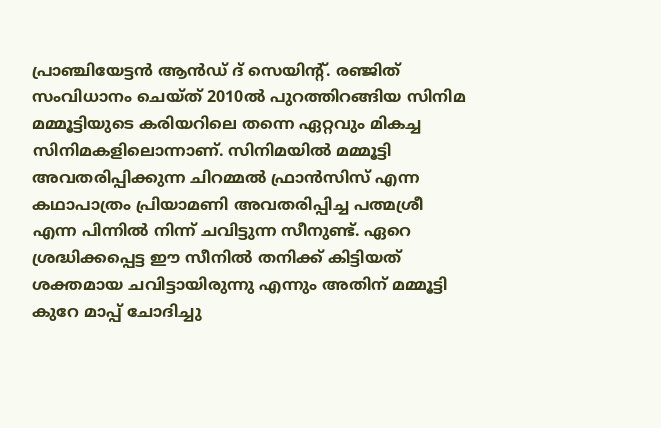പ്രാഞ്ചിയേട്ടൻ ആൻഡ് ദ് സെയിൻ്റ്. രഞ്ജിത് സംവിധാനം ചെയ്ത് 2010ൽ പുറത്തിറങ്ങിയ സിനിമ മമ്മൂട്ടിയുടെ കരിയറിലെ തന്നെ ഏറ്റവും മികച്ച സിനിമകളിലൊന്നാണ്. സിനിമയിൽ മമ്മൂട്ടി അവതരിപ്പിക്കുന്ന ചിറമ്മൽ ഫ്രാൻസിസ് എന്ന കഥാപാത്രം പ്രിയാമണി അവതരിപ്പിച്ച പത്മശ്രീ എന്ന പിന്നിൽ നിന്ന് ചവിട്ടുന്ന സീനുണ്ട്. ഏറെ ശ്രദ്ധിക്കപ്പെട്ട ഈ സീനിൽ തനിക്ക് കിട്ടിയത് ശക്തമായ ചവിട്ടായിരുന്നു എന്നും അതിന് മമ്മൂട്ടി കുറേ മാപ്പ് ചോദിച്ചു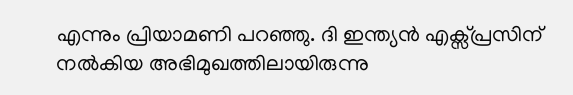എന്നും പ്രിയാമണി പറഞ്ഞു. ദി ഇന്ത്യൻ എക്സ്പ്രസിന് നൽകിയ അഭിമുഖത്തിലായിരുന്നു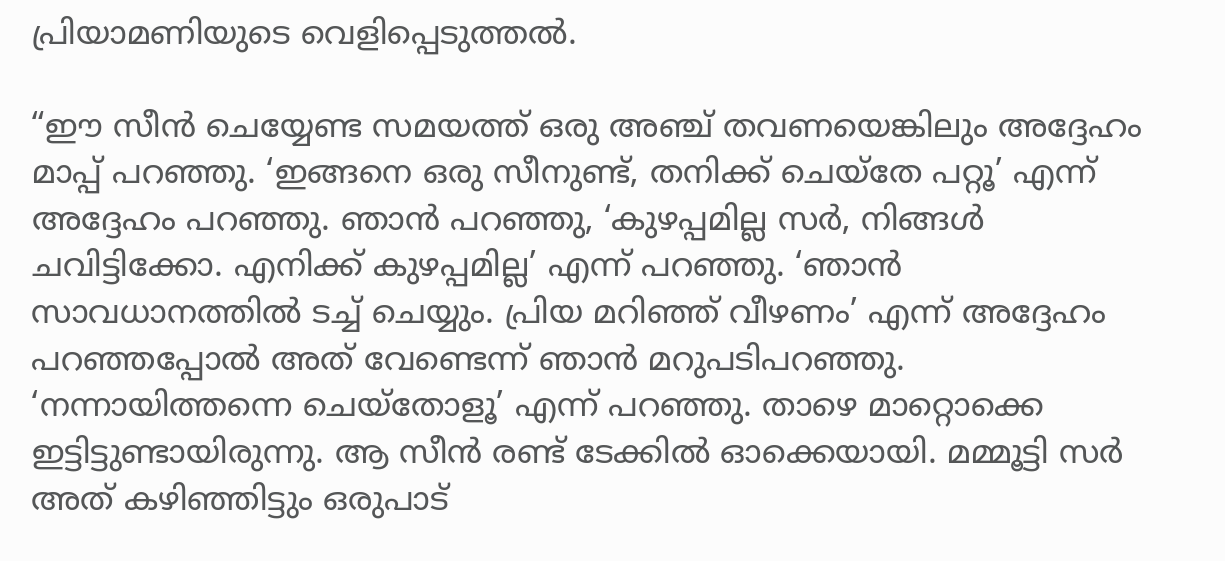പ്രിയാമണിയുടെ വെളിപ്പെടുത്തൽ.

“ഈ സീൻ ചെയ്യേണ്ട സമയത്ത് ഒരു അഞ്ച് തവണയെങ്കിലും അദ്ദേഹം മാപ്പ് പറഞ്ഞു. ‘ഇങ്ങനെ ഒരു സീനുണ്ട്, തനിക്ക് ചെയ്തേ പറ്റൂ’ എന്ന് അദ്ദേഹം പറഞ്ഞു. ഞാൻ പറഞ്ഞു, ‘കുഴപ്പമില്ല സർ, നിങ്ങൾ ചവിട്ടിക്കോ. എനിക്ക് കുഴപ്പമില്ല’ എന്ന് പറഞ്ഞു. ‘ഞാൻ സാവധാനത്തിൽ ടച്ച് ചെയ്യും. പ്രിയ മറിഞ്ഞ് വീഴണം’ എന്ന് അദ്ദേഹം പറഞ്ഞപ്പോൽ അത് വേണ്ടെന്ന് ഞാൻ മറുപടിപറഞ്ഞു. ‘നന്നായിത്തന്നെ ചെയ്തോളൂ’ എന്ന് പറഞ്ഞു. താഴെ മാറ്റൊക്കെ ഇട്ടിട്ടുണ്ടായിരുന്നു. ആ സീൻ രണ്ട് ടേക്കിൽ ഓക്കെയായി. മമ്മൂട്ടി സർ അത് കഴിഞ്ഞിട്ടും ഒരുപാട്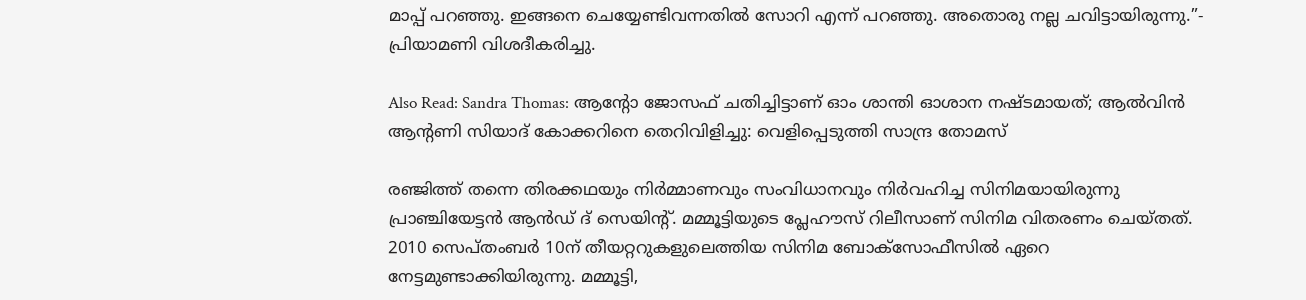മാപ്പ് പറഞ്ഞു. ഇങ്ങനെ ചെയ്യേണ്ടിവന്നതിൽ സോറി എന്ന് പറഞ്ഞു. അതൊരു നല്ല ചവിട്ടായിരുന്നു.”- പ്രിയാമണി വിശദീകരിച്ചു.

Also Read: Sandra Thomas: ആൻ്റോ ജോസഫ് ചതിച്ചിട്ടാണ് ഓം ശാന്തി ഓശാന നഷ്ടമായത്; ആൽവിൻ ആൻ്റണി സിയാദ് കോക്കറിനെ തെറിവിളിച്ചു: വെളിപ്പെടുത്തി സാന്ദ്ര തോമസ്

രഞ്ജിത്ത് തന്നെ തിരക്കഥയും നിർമ്മാണവും സംവിധാനവും നിർവഹിച്ച സിനിമയായിരുന്നു പ്രാഞ്ചിയേട്ടൻ ആൻഡ് ദ് സെയിൻ്റ്. മമ്മൂട്ടിയുടെ പ്ലേഹൗസ് റിലീസാണ് സിനിമ വിതരണം ചെയ്തത്. 2010 സെപ്തംബർ 10ന് തീയറ്ററുകളുലെത്തിയ സിനിമ ബോക്സോഫീസിൽ ഏറെ നേട്ടമുണ്ടാക്കിയിരുന്നു. മമ്മൂട്ടി,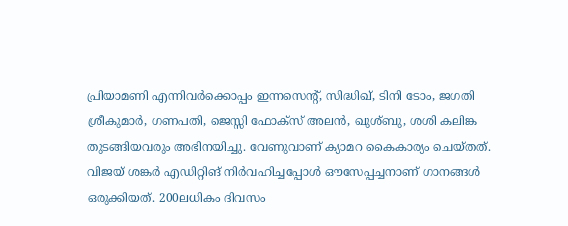പ്രിയാമണി എന്നിവർക്കൊപ്പം ഇന്നസെൻ്റ്, സിദ്ധിഖ്, ടിനി ടോം, ജഗതി ശ്രീകുമാർ, ഗണപതി, ജെസ്സി ഫോക്സ് അലൻ, ഖുശ്ബു, ശശി കലിങ്ക തുടങ്ങിയവരും അഭിനയിച്ചു. വേണുവാണ് ക്യാമറ കൈകാര്യം ചെയ്തത്. വിജയ് ശങ്കർ എഡിറ്റിങ് നിർവഹിച്ചപ്പോൾ ഔസേപ്പച്ചനാണ് ഗാനങ്ങൾ ഒരുക്കിയത്. 200ലധികം ദിവസം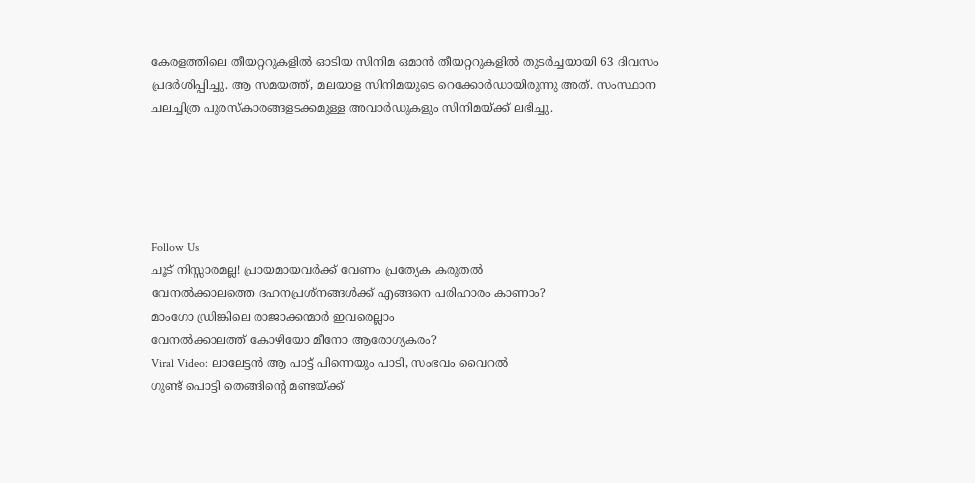കേരളത്തിലെ തീയറ്ററുകളിൽ ഓടിയ സിനിമ ഒമാൻ തീയറ്ററുകളിൽ തുടർച്ചയായി 63 ദിവസം പ്രദർശിപ്പിച്ചു. ആ സമയത്ത്, മലയാള സിനിമയുടെ റെക്കോർഡായിരുന്നു അത്. സംസ്ഥാന ചലച്ചിത്ര പുരസ്കാരങ്ങളടക്കമുള്ള അവാർഡുകളും സിനിമയ്ക്ക് ലഭിച്ചു.





Follow Us
ചൂട് നിസ്സാരമല്ല! പ്രായമായവർക്ക് വേണം പ്രത്യേക കരുതൽ
വേനൽക്കാലത്തെ ദഹനപ്രശ്നങ്ങൾക്ക് എങ്ങനെ പരിഹാരം കാണാം?
മാംഗോ ഡ്രിങ്കിലെ രാജാക്കന്മാർ ഇവരെല്ലാം
വേനൽക്കാലത്ത് കോഴിയോ മീനോ ആരോഗ്യകരം?
Viral Video: ലാലേട്ടൻ ആ പാട്ട് പിന്നെയും പാടി, സംഭവം വൈറൽ
ഗുണ്ട് പൊട്ടി തെങ്ങിൻ്റെ മണ്ടയ്ക്ക്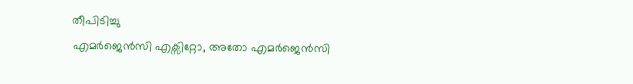തീപിടിച്ചു
എമർജെൻസി എക്സിറ്റോ, അതോ എമർജെൻസി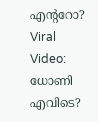എൻ്ററോ?
Viral Video: ധോണി എവിടെ?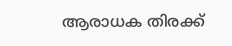ആരാധക തിരക്ക്